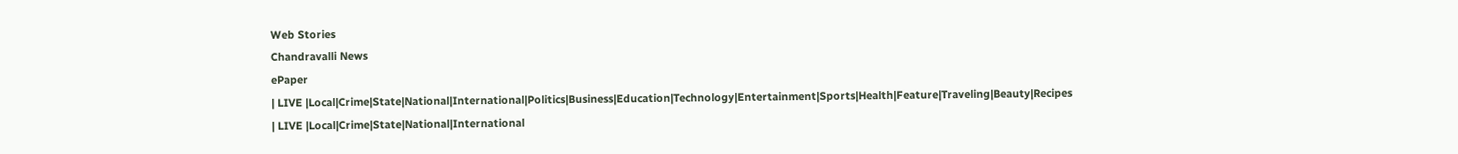Web Stories
Chandravalli News
ePaper
| LIVE |Local|Crime|State|National|International|Politics|Business|Education|Technology|Entertainment|Sports|Health|Feature|Traveling|Beauty|Recipes
| LIVE |Local|Crime|State|National|International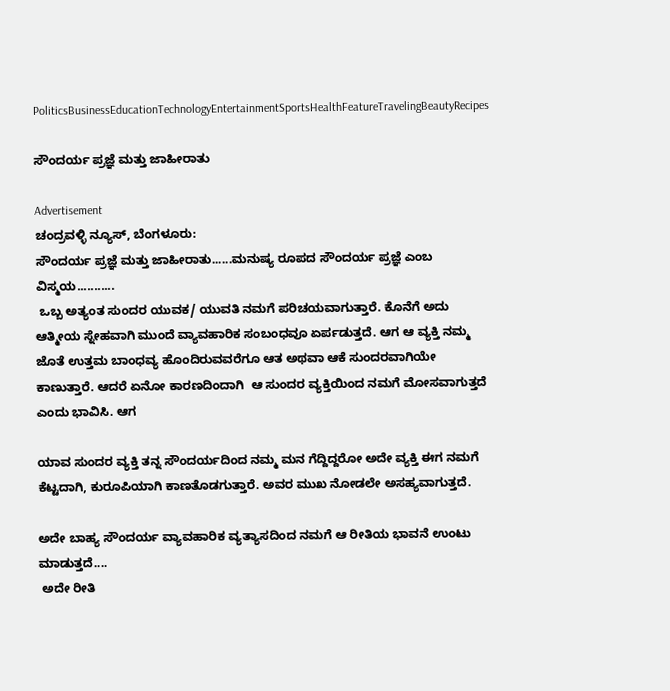PoliticsBusinessEducationTechnologyEntertainmentSportsHealthFeatureTravelingBeautyRecipes

ಸೌಂದರ್ಯ ಪ್ರಜ್ಞೆ ಮತ್ತು ಜಾಹೀರಾತು

Advertisement
ಚಂದ್ರವಳ್ಳಿ ನ್ಯೂಸ್, ಬೆಂಗಳೂರು:
ಸೌಂದರ್ಯ ಪ್ರಜ್ಞೆ ಮತ್ತು ಜಾಹೀರಾತು......ಮನುಷ್ಯ ರೂಪದ ಸೌಂದರ್ಯ ಪ್ರಜ್ಞೆ ಎಂಬ ವಿಸ್ಮಯ...........
 ಒಬ್ಬ ಅತ್ಯಂತ ಸುಂದರ ಯುವಕ/ ಯುವತಿ ನಮಗೆ ಪರಿಚಯವಾಗುತ್ತಾರೆ. ಕೊನೆಗೆ ಅದು ಆತ್ಮೀಯ ಸ್ನೇಹವಾಗಿ ಮುಂದೆ ವ್ಯಾವಹಾರಿಕ ಸಂಬಂಧವೂ ಏರ್ಪಡುತ್ತದೆ. ಆಗ ಆ ವ್ಯಕ್ತಿ ನಮ್ಮ ಜೊತೆ ಉತ್ತಮ ಬಾಂಧವ್ಯ ಹೊಂದಿರುವವರೆಗೂ ಆತ ಅಥವಾ ಆಕೆ ಸುಂದರವಾಗಿಯೇ ಕಾಣುತ್ತಾರೆ. ಆದರೆ ಏನೋ ಕಾರಣದಿಂದಾಗಿ  ಆ ಸುಂದರ ವ್ಯಕ್ತಿಯಿಂದ ನಮಗೆ ಮೋಸವಾಗುತ್ತದೆ ಎಂದು ಭಾವಿಸಿ. ಆಗ

ಯಾವ ಸುಂದರ ವ್ಯಕ್ತಿ ತನ್ನ ಸೌಂದರ್ಯದಿಂದ ನಮ್ಮ ಮನ ಗೆದ್ದಿದ್ದರೋ ಅದೇ ವ್ಯಕ್ತಿ ಈಗ ನಮಗೆ ಕೆಟ್ಟದಾಗಿ, ಕುರೂಪಿಯಾಗಿ ಕಾಣತೊಡಗುತ್ತಾರೆ. ಅವರ ಮುಖ ನೋಡಲೇ ಅಸಹ್ಯವಾಗುತ್ತದೆ‌.

ಅದೇ ಬಾಹ್ಯ ಸೌಂದರ್ಯ ವ್ಯಾವಹಾರಿಕ ವ್ಯತ್ಯಾಸದಿಂದ ನಮಗೆ ಆ ರೀತಿಯ ಭಾವನೆ ಉಂಟು ಮಾಡುತ್ತದೆ....
 ಅದೇ ರೀತಿ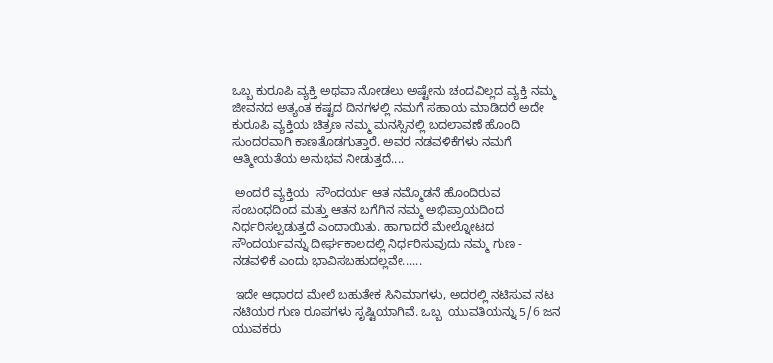ಒಬ್ಬ ಕುರೂಪಿ ವ್ಯಕ್ತಿ ಅಥವಾ ನೋಡಲು ಅಷ್ಟೇನು ಚಂದವಿಲ್ಲದ ವ್ಯಕ್ತಿ ನಮ್ಮ ಜೀವನದ ಅತ್ಯಂತ ಕಷ್ಟದ ದಿನಗಳಲ್ಲಿ ನಮಗೆ ಸಹಾಯ ಮಾಡಿದರೆ ಅದೇ ಕುರೂಪಿ ವ್ಯಕ್ತಿಯ ಚಿತ್ರಣ ನಮ್ಮ ಮನಸ್ಸಿನಲ್ಲಿ ಬದಲಾವಣೆ ಹೊಂದಿ ಸುಂದರವಾಗಿ ಕಾಣತೊಡಗುತ್ತಾರೆ. ಅವರ ನಡವಳಿಕೆಗಳು ನಮಗೆ ಆತ್ಮೀಯತೆಯ‌ ಅನುಭವ ನೀಡುತ್ತದೆ....

 ಅಂದರೆ ವ್ಯಕ್ತಿಯ  ಸೌಂದರ್ಯ ಆತ ನಮ್ಮೊಡನೆ ಹೊಂದಿರುವ ಸಂಬಂಧದಿಂದ ಮತ್ತು ಆತನ ಬಗೆಗಿನ ನಮ್ಮ ಅಭಿಪ್ರಾಯದಿಂದ ನಿರ್ಧರಿಸಲ್ಪಡುತ್ತದೆ ಎಂದಾಯಿತು. ಹಾಗಾದರೆ ಮೇಲ್ನೋಟದ ಸೌಂದರ್ಯವನ್ನು ದೀರ್ಘಕಾಲದಲ್ಲಿ ನಿರ್ಧರಿಸುವುದು ನಮ್ಮ ಗುಣ - ನಡವಳಿಕೆ ಎಂದು ಭಾವಿಸಬಹುದಲ್ಲವೇ......

 ಇದೇ ಆಧಾರದ ಮೇಲೆ ಬಹುತೇಕ ಸಿನಿಮಾಗಳು, ಅದರಲ್ಲಿ ನಟಿಸುವ ನಟ ನಟಿಯರ ಗುಣ ರೂಪಗಳು ಸೃಷ್ಟಿಯಾಗಿವೆ. ಒಬ್ಬ  ಯುವತಿಯನ್ನು 5/6 ಜನ ಯುವಕರು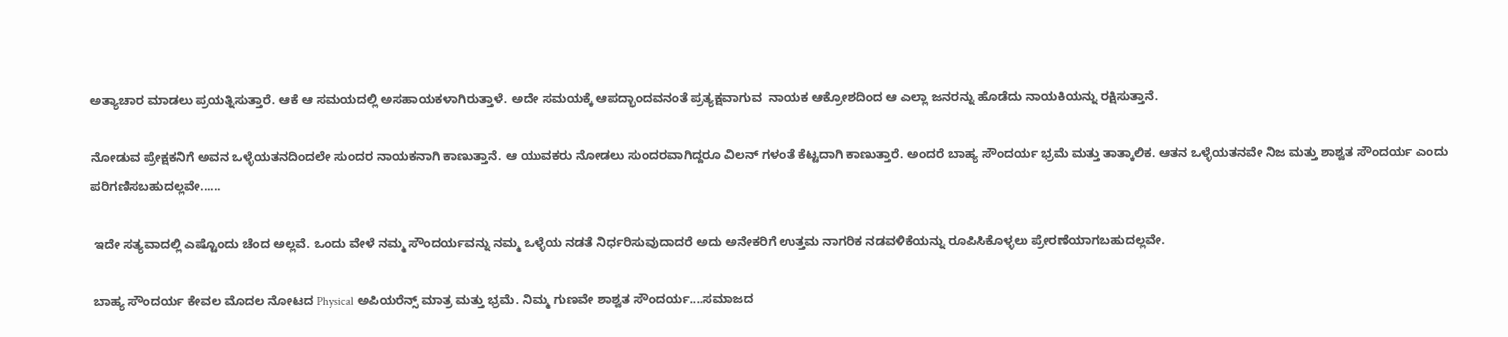ಅತ್ಯಾಚಾರ ಮಾಡಲು ಪ್ರಯತ್ನಿಸುತ್ತಾರೆ. ಆಕೆ ಆ ಸಮಯದಲ್ಲಿ ಅಸಹಾಯಕಳಾಗಿರುತ್ತಾಳೆ. ಅದೇ ಸಮಯಕ್ಕೆ ಆಪದ್ಭಾಂದವನಂತೆ ಪ್ರತ್ಯಕ್ಷವಾಗುವ  ನಾಯಕ ಆಕ್ರೋಶದಿಂದ ಆ ಎಲ್ಲಾ ಜನರನ್ನು ಹೊಡೆದು ನಾಯಕಿಯನ್ನು ರಕ್ಷಿಸುತ್ತಾನೆ.

ನೋಡುವ ಪ್ರೇಕ್ಷಕನಿಗೆ ಅವನ ಒಳ್ಳೆಯತನದಿಂದಲೇ ಸುಂದರ ನಾಯಕನಾಗಿ ಕಾಣುತ್ತಾನೆ. ಆ ಯುವಕರು ನೋಡಲು ಸುಂದರವಾಗಿದ್ದರೂ ವಿಲನ್ ಗಳಂತೆ ಕೆಟ್ಟದಾಗಿ ಕಾಣುತ್ತಾರೆ. ಅಂದರೆ ಬಾಹ್ಯ ಸೌಂದರ್ಯ ಭ್ರಮೆ ಮತ್ತು ತಾತ್ಕಾಲಿಕ. ಆತನ ಒಳ್ಳೆಯತನವೇ ನಿಜ ಮತ್ತು ಶಾಶ್ವತ ಸೌಂದರ್ಯ ಎಂದು ಪರಿಗಣಿಸಬಹುದಲ್ಲವೇ......

 ಇದೇ ಸತ್ಯವಾದಲ್ಲಿ ಎಷ್ಟೊಂದು ಚೆಂದ ಅಲ್ಲವೆ. ಒಂದು ವೇಳೆ ನಮ್ಮ ಸೌಂದರ್ಯವನ್ನು ನಮ್ಮ ಒಳ್ಳೆಯ ನಡತೆ ನಿರ್ಧರಿಸುವುದಾದರೆ ಅದು ಅನೇಕರಿಗೆ ಉತ್ತಮ ನಾಗರಿಕ ನಡವಳಿಕೆಯನ್ನು ರೂಪಿಸಿಕೊಳ್ಳಲು ಪ್ರೇರಣೆಯಾಗಬಹುದಲ್ಲವೇ.

 ಬಾಹ್ಯ ಸೌಂದರ್ಯ ಕೇವಲ ಮೊದಲ ನೋಟದ Physical ಅಪಿಯರೆನ್ಸ್ ಮಾತ್ರ ಮತ್ತು ಭ್ರಮೆ. ನಿಮ್ಮ ಗುಣವೇ ಶಾಶ್ವತ ಸೌಂದರ್ಯ....ಸಮಾಜದ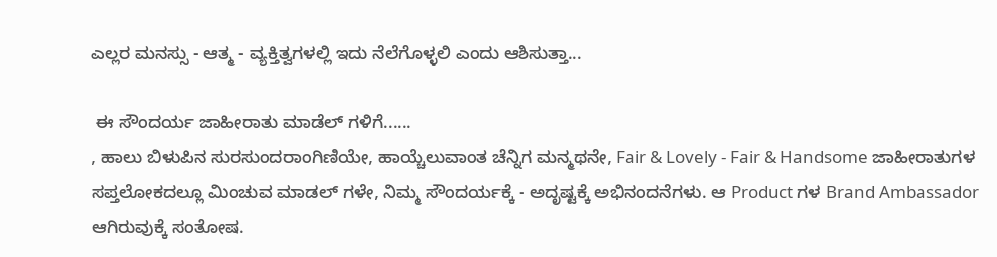ಎಲ್ಲರ ಮನಸ್ಸು - ಆತ್ಮ - ವ್ಯಕ್ತಿತ್ವಗಳಲ್ಲಿ ಇದು ನೆಲೆಗೊಳ್ಳಲಿ ಎಂದು ಆಶಿಸುತ್ತಾ...

 ಈ ಸೌಂದರ್ಯ ಜಾಹೀರಾತು ಮಾಡೆಲ್ ಗಳಿಗೆ......
, ಹಾಲು ಬಿಳುಪಿನ ಸುರಸುಂದರಾಂಗಿಣಿಯೇ, ಹಾಯ್ಚೆಲುವಾಂತ ಚೆನ್ನಿಗ ಮನ್ಮಥನೇ, Fair & Lovely - Fair & Handsome ಜಾಹೀರಾತುಗಳ ಸಪ್ತಲೋಕದಲ್ಲೂ ಮಿಂಚುವ ಮಾಡಲ್ ಗಳೇ, ನಿಮ್ಮ ಸೌಂದರ್ಯಕ್ಕೆ - ಅದೃಷ್ಟಕ್ಕೆ ಅಭಿನಂದನೆಗಳು. ಆ Product ಗಳ Brand Ambassador ಆಗಿರುವುಕ್ಕೆ ಸಂತೋಷ.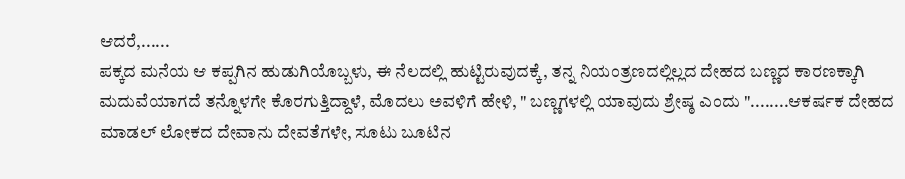ಆದರೆ,......
ಪಕ್ಕದ ಮನೆಯ ಆ ಕಪ್ಪಗಿನ ಹುಡುಗಿಯೊಬ್ಬಳು, ಈ ನೆಲದಲ್ಲಿ ಹುಟ್ಟಿರುವುದಕ್ಕೆ, ತನ್ನ ನಿಯಂತ್ರಣದಲ್ಲಿಲ್ಲದ ದೇಹದ ಬಣ್ಣದ ಕಾರಣಕ್ಕಾಗಿ ಮದುವೆಯಾಗದೆ ತನ್ನೊಳಗೇ ಕೊರಗುತ್ತಿದ್ದಾಳೆ, ಮೊದಲು ಅವಳಿಗೆ ಹೇಳಿ, " ಬಣ್ಣಗಳಲ್ಲಿ ಯಾವುದು ಶ್ರೇಷ್ಠ ಎಂದು "........ಆಕರ್ಷಕ ದೇಹದ ಮಾಡಲ್ ಲೋಕದ ದೇವಾನು ದೇವತೆಗಳೇ, ಸೂಟು ಬೂಟಿನ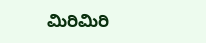ಮಿರಿಮಿರಿ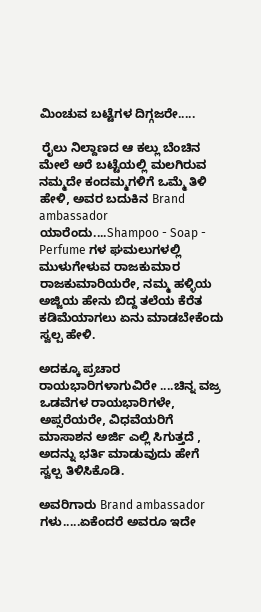ಮಿಂಚುವ ಬಟ್ಟೆಗಳ ದಿಗ್ಗಜರೇ.....

 ರೈಲು ನಿಲ್ದಾಣದ ಆ ಕಲ್ಲು ಬೆಂಚಿನ ಮೇಲೆ ಅರೆ ಬಟ್ಟೆಯಲ್ಲಿ ಮಲಗಿರುವ ನಮ್ಮದೇ ಕಂದಮ್ಮಗಳಿಗೆ ಒಮ್ಮೆ ತಿಳಿ ಹೇಳಿ, ಅವರ ಬದುಕಿನ Brand ambassador ಯಾರೆಂದು....Shampoo - Soap - Perfume ಗಳ ಘಮಲುಗಳಲ್ಲಿ ಮುಳುಗೇಳುವ ರಾಜಕುಮಾರ ರಾಜಕುಮಾರಿಯರೇ, ನಮ್ಮ ಹಳ್ಳಿಯ ಅಜ್ಜಿಯ ಹೇನು ಬಿದ್ದ ತಲೆಯ ಕೆರೆತ ಕಡಿಮೆಯಾಗಲು ಏನು ಮಾಡಬೇಕೆಂದು ಸ್ವಲ್ಪ ಹೇಳಿ‌.

ಅದಕ್ಕೂ ಪ್ರಚಾರ ರಾಯಭಾರಿಗಳಾಗುವಿರೇ ....ಚಿನ್ನ ವಜ್ರ ಒಡವೆಗಳ ರಾಯಭಾರಿಗಳೇ, ಅಪ್ಸರೆಯರೇ, ವಿಧವೆಯರಿಗೆ ಮಾಸಾಶನ ಅರ್ಜಿ ಎಲ್ಲಿ ಸಿಗುತ್ತದೆ , ಅದನ್ನು ಭರ್ತಿ ಮಾಡುವುದು ಹೇಗೆ ಸ್ವಲ್ಪ ತಿಳಿಸಿಕೊಡಿ.

ಅವರಿಗಾರು Brand ambassador ಗಳು.....ಏಕೆಂದರೆ ಅವರೂ ಇದೇ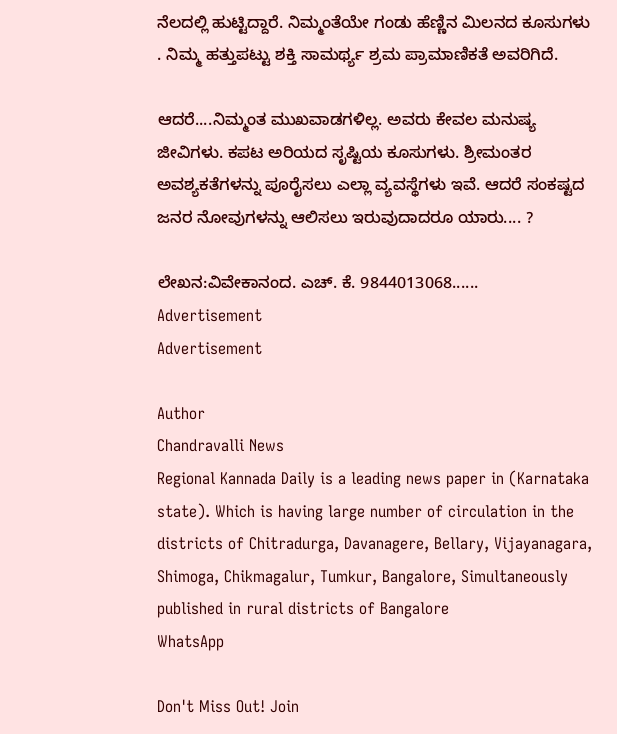ನೆಲದಲ್ಲಿ ಹುಟ್ಟಿದ್ದಾರೆ. ನಿಮ್ಮಂತೆಯೇ ಗಂಡು ಹೆಣ್ಣಿನ ಮಿಲನದ ಕೂಸುಗಳು . ನಿಮ್ಮ ಹತ್ತುಪಟ್ಟು ಶಕ್ತಿ ಸಾಮರ್ಥ್ಯ ಶ್ರಮ ಪ್ರಾಮಾಣಿಕತೆ ಅವರಿಗಿದೆ.

ಆದರೆ....ನಿಮ್ಮಂತ ಮುಖವಾಡಗಳಿಲ್ಲ. ಅವರು ಕೇವಲ ಮನುಷ್ಯ ಜೀವಿಗಳು. ಕಪಟ ಅರಿಯದ ಸೃಷ್ಟಿಯ ಕೂಸುಗಳು. ಶ್ರೀಮಂತರ  ಅವಶ್ಯಕತೆಗಳನ್ನು ಪೂರೈಸಲು ಎಲ್ಲಾ ವ್ಯವಸ್ಥೆಗಳು ಇವೆ. ಆದರೆ ಸಂಕಷ್ಟದ ಜನರ ನೋವುಗಳನ್ನು ಆಲಿಸಲು ಇರುವುದಾದರೂ ಯಾರು.... ?

ಲೇಖನ:ವಿವೇಕಾನಂದ. ಎಚ್. ಕೆ. 9844013068......
Advertisement
Advertisement

Author
Chandravalli News
Regional Kannada Daily is a leading news paper in (Karnataka state). Which is having large number of circulation in the districts of Chitradurga, Davanagere, Bellary, Vijayanagara, Shimoga, Chikmagalur, Tumkur, Bangalore, Simultaneously published in rural districts of Bangalore
WhatsApp

Don't Miss Out! Join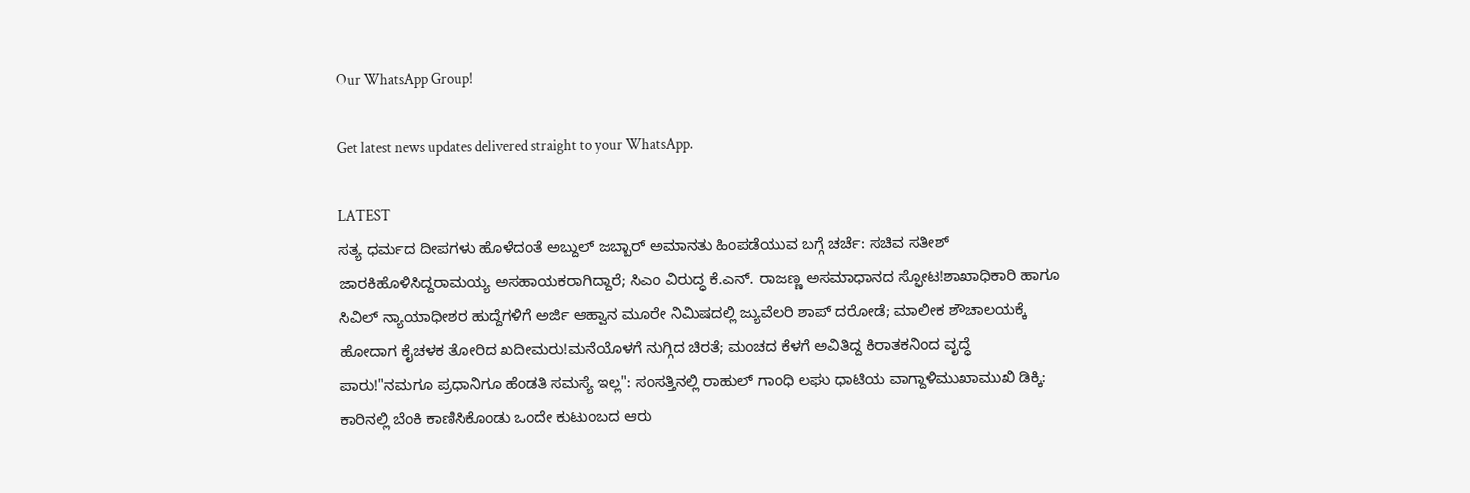Our WhatsApp Group!

Get latest news updates delivered straight to your WhatsApp.

LATEST
ಸತ್ಯ ಧರ್ಮದ ದೀಪಗಳು ಹೊಳೆದಂತೆ ಅಬ್ದುಲ್ ಜಬ್ಬಾರ್ ಅಮಾನತು ಹಿಂಪಡೆಯುವ ಬಗ್ಗೆ ಚರ್ಚೆ: ಸಚಿವ ಸತೀಶ್ ಜಾರಕಿಹೊಳಿಸಿದ್ದರಾಮಯ್ಯ ಅಸಹಾಯಕರಾಗಿದ್ದಾರೆ; ಸಿಎಂ ವಿರುದ್ಧ ಕೆ.ಎನ್. ರಾಜಣ್ಣ ಅಸಮಾಧಾನದ ಸ್ಫೋಟ!ಶಾಖಾಧಿಕಾರಿ ಹಾಗೂ ಸಿವಿಲ್ ನ್ಯಾಯಾಧೀಶರ ಹುದ್ದೆಗಳಿಗೆ ಅರ್ಜಿ ಆಹ್ವಾನ ಮೂರೇ ನಿಮಿಷದಲ್ಲಿ ಜ್ಯುವೆಲರಿ ಶಾಪ್ ದರೋಡೆ; ಮಾಲೀಕ ಶೌಚಾಲಯಕ್ಕೆ ಹೋದಾಗ ಕೈಚಳಕ ತೋರಿದ ಖದೀಮರು!ಮನೆಯೊಳಗೆ ನುಗ್ಗಿದ ಚಿರತೆ; ಮಂಚದ ಕೆಳಗೆ ಅವಿತಿದ್ದ ಕಿರಾತಕನಿಂದ ವೃದ್ಧೆ ಪಾರು!"ನಮಗೂ ಪ್ರಧಾನಿಗೂ ಹೆಂಡತಿ ಸಮಸ್ಯೆ ಇಲ್ಲ": ಸಂಸತ್ತಿನಲ್ಲಿ ರಾಹುಲ್ ಗಾಂಧಿ ಲಘು ಧಾಟಿಯ ವಾಗ್ದಾಳಿಮುಖಾಮುಖಿ ಡಿಕ್ಕಿ: ಕಾರಿನಲ್ಲಿ ಬೆಂಕಿ ಕಾಣಿಸಿಕೊಂಡು ಒಂದೇ ಕುಟುಂಬದ ಆರು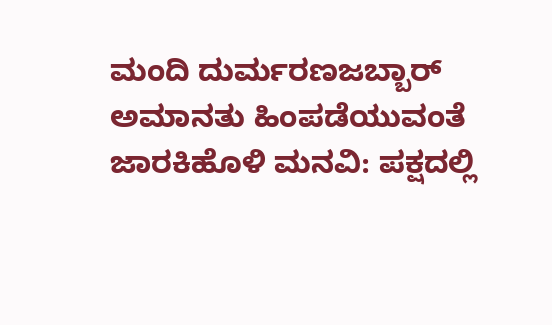ಮಂದಿ ದುರ್ಮರಣಜಬ್ಬಾರ್ ಅಮಾನತು ಹಿಂಪಡೆಯುವಂತೆ ಜಾರಕಿಹೊಳಿ ಮನವಿ: ಪಕ್ಷದಲ್ಲಿ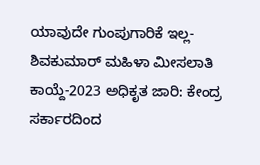ಯಾವುದೇ ಗುಂಪುಗಾರಿಕೆ ಇಲ್ಲ-ಶಿವಕುಮಾರ್ ಮಹಿಳಾ ಮೀಸಲಾತಿ ಕಾಯ್ದೆ-2023 ಅಧಿಕೃತ ಜಾರಿ: ಕೇಂದ್ರ ಸರ್ಕಾರದಿಂದ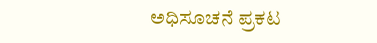ಅಧಿಸೂಚನೆ ಪ್ರಕಟ